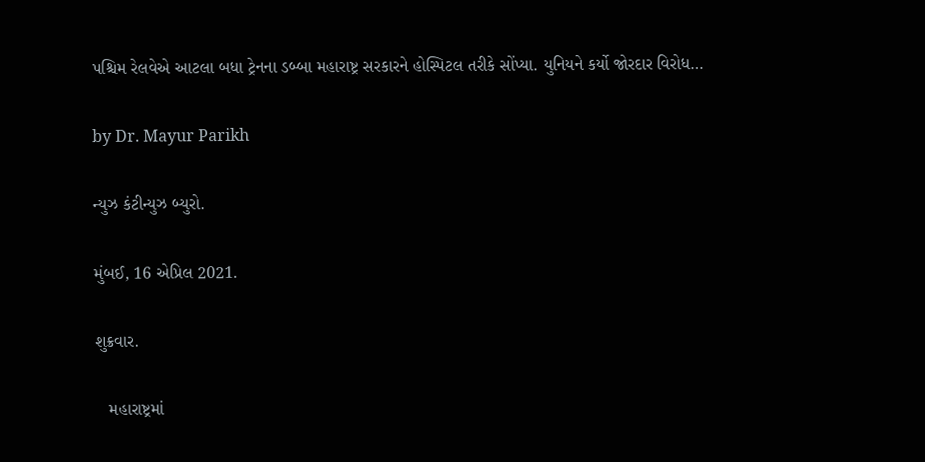પશ્ચિમ રેલવેએ આટલા બધા ટ્રેનના ડબ્બા મહારાષ્ટ્ર સરકારને હોસ્પિટલ તરીકે સોંપ્યા. યુનિયને કર્યો જોરદાર વિરોધ…

by Dr. Mayur Parikh

ન્યુઝ કંટીન્યુઝ બ્યુરો.

મુંબઈ, 16 એપ્રિલ 2021.

શુક્રવાર.

   મહારાષ્ટ્રમાં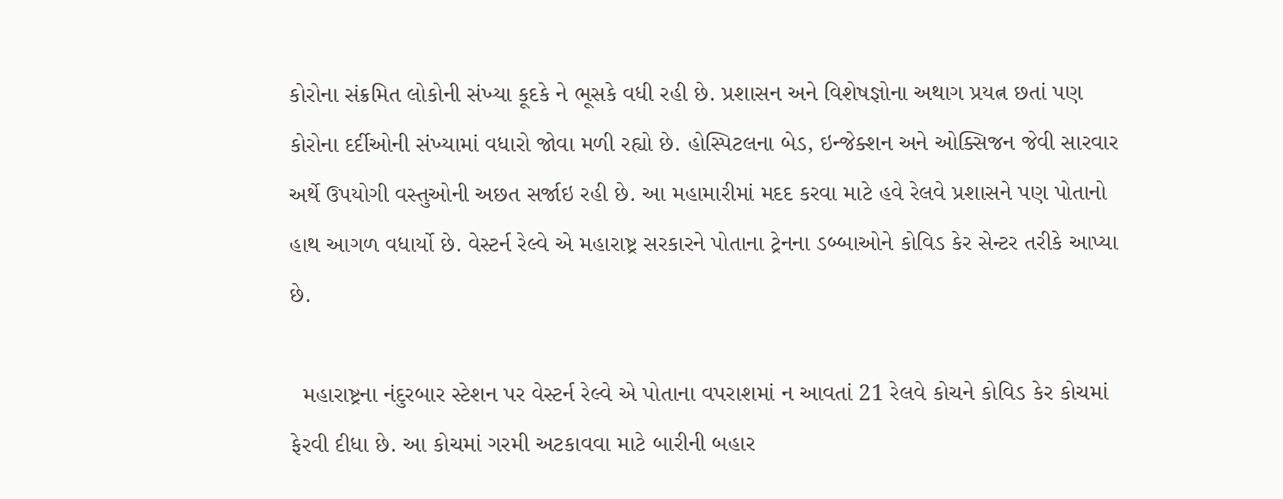કોરોના સંક્રમિત લોકોની સંખ્યા કૂદકે ને ભૂસકે વધી રહી છે. પ્રશાસન અને વિશેષજ્ઞોના અથાગ પ્રયત્ન છતાં પણ કોરોના દર્દીઓની સંખ્યામાં વધારો જોવા મળી રહ્યો છે. હોસ્પિટલના બેડ, ઇન્જેક્શન અને ઓક્સિજન જેવી સારવાર અર્થે ઉપયોગી વસ્તુઓની અછત સર્જાઇ રહી છે. આ મહામારીમાં મદદ કરવા માટે હવે રેલવે પ્રશાસને પણ પોતાનો હાથ આગળ વધાર્યો છે. વેસ્ટર્ન રેલ્વે એ મહારાષ્ટ્ર સરકારને પોતાના ટ્રેનના ડબ્બાઓને કોવિડ કેર સેન્ટર તરીકે આપ્યા છે.

  મહારાષ્ટ્રના નંદુરબાર સ્ટેશન પર વેસ્ટર્ન રેલ્વે એ પોતાના વપરાશમાં ન આવતાં 21 રેલવે કોચને કોવિડ કેર કોચમાં ફેરવી દીધા છે. આ કોચમાં ગરમી અટકાવવા માટે બારીની બહાર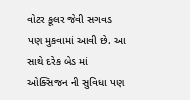વોટર કૂલર જેવી સગવડ પણ મુકવામાં આવી છે. આ સાથે દરેક બેડ માં ઓક્સિજન ની સુવિધા પણ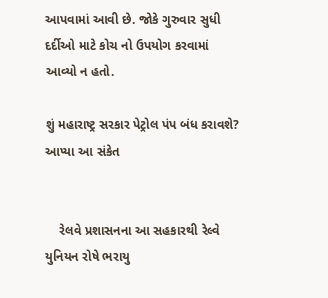આપવામાં આવી છે. જોકે ગુરુવાર સુધી દર્દીઓ માટે કોચ નો ઉપયોગ કરવામાં આવ્યો ન હતો.

શું મહારાષ્ટ્ર સરકાર પેટ્રોલ પંપ બંધ કરાવશે? આપ્યા આ સંકેત


    રેલવે પ્રશાસનના આ સહકારથી રેલ્વે યુનિયન રોષે ભરાયુ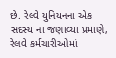છે. રેલ્વે યુનિયનના એક સદસ્ય ના જણાવ્યા પ્રમાણે,  રેલવે કર્મચારીઓમાં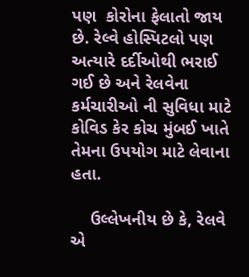પણ  કોરોના ફેલાતો જાય છે. રેલ્વે હોસ્પિટલો પણ અત્યારે દર્દીઓથી ભરાઈ ગઈ છે અને રેલવેના કર્મચારીઓ ની સુવિધા માટે કોવિડ કેર કોચ મુંબઈ ખાતે તેમના ઉપયોગ માટે લેવાના હતા.

    ઉલ્લેખનીય છે કે, રેલવે એ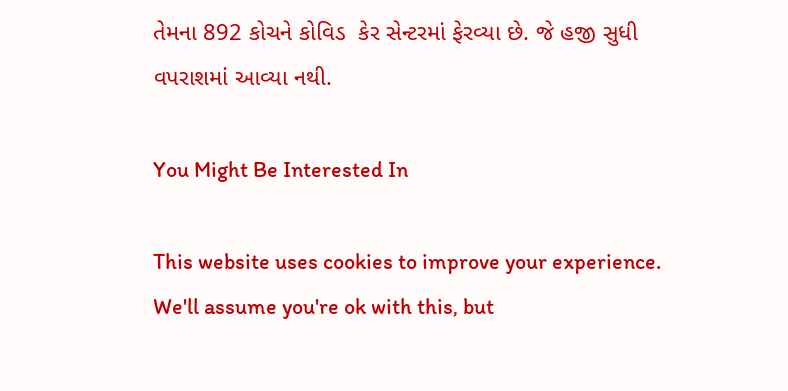તેમના 892 કોચને કોવિડ  કેર સેન્ટરમાં ફેરવ્યા છે. જે હજી સુધી વપરાશમાં આવ્યા નથી.

You Might Be Interested In

This website uses cookies to improve your experience. We'll assume you're ok with this, but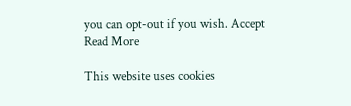you can opt-out if you wish. Accept Read More

This website uses cookies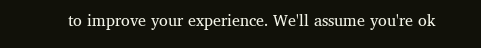to improve your experience. We'll assume you're ok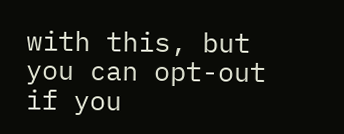with this, but you can opt-out if you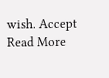wish. Accept Read More